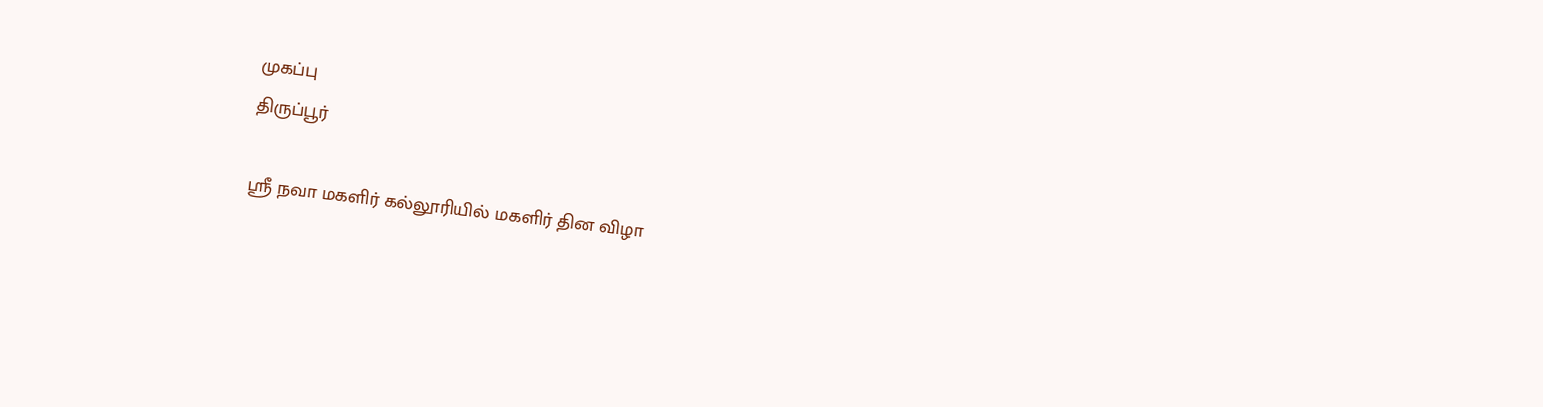முகப்பு
திருப்பூர்

ஸ்ரீ நவா மகளிர் கல்லூரியில் மகளிர் தின விழா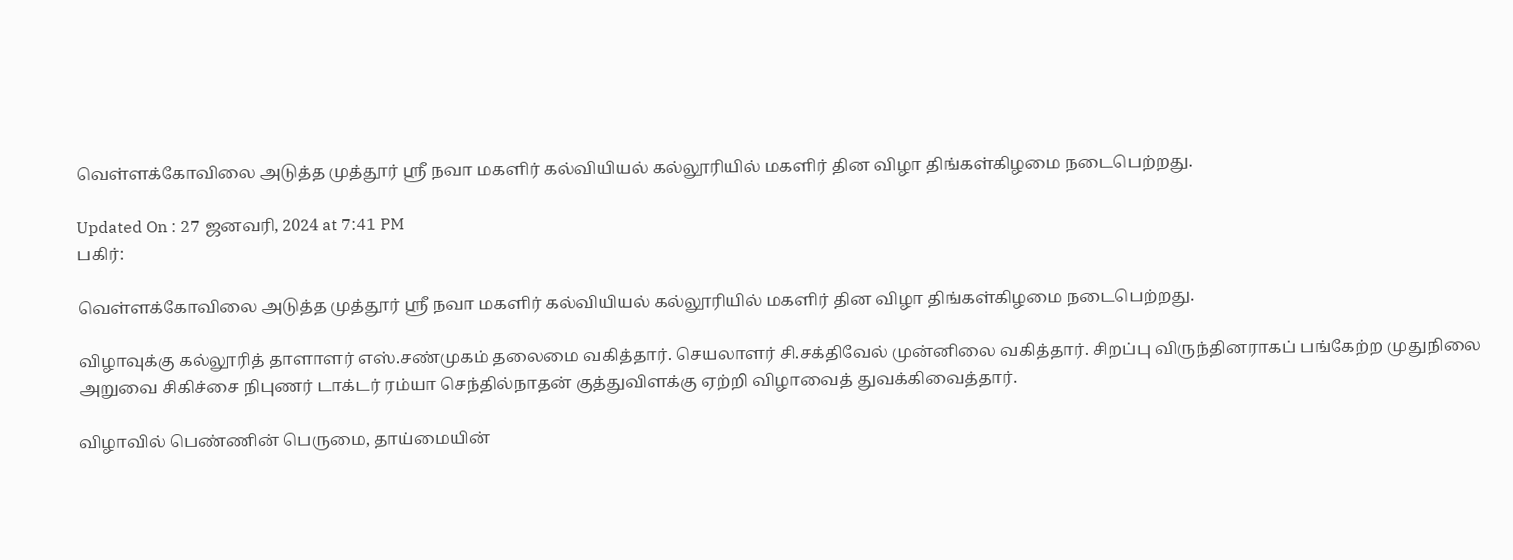வெள்ளக்கோவிலை அடுத்த முத்தூர் ஸ்ரீ நவா மகளிர் கல்வியியல் கல்லூரியில் மகளிர் தின விழா திங்கள்கிழமை நடைபெற்றது.

Updated On : 27 ஜனவரி, 2024 at 7:41 PM
பகிர்:

வெள்ளக்கோவிலை அடுத்த முத்தூர் ஸ்ரீ நவா மகளிர் கல்வியியல் கல்லூரியில் மகளிர் தின விழா திங்கள்கிழமை நடைபெற்றது.

விழாவுக்கு கல்லூரித் தாளாளர் எஸ்.சண்முகம் தலைமை வகித்தார். செயலாளர் சி.சக்திவேல் முன்னிலை வகித்தார். சிறப்பு விருந்தினராகப் பங்கேற்ற முதுநிலை அறுவை சிகிச்சை நிபுணர் டாக்டர் ரம்யா செந்தில்நாதன் குத்துவிளக்கு ஏற்றி விழாவைத் துவக்கிவைத்தார்.

விழாவில் பெண்ணின் பெருமை, தாய்மையின்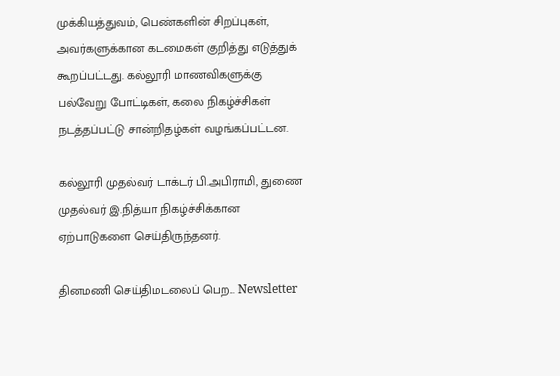முக்கியத்துவம், பெண்களின் சிறப்புகள், அவர்களுக்கான கடமைகள் குறித்து எடுத்துக் கூறப்பட்டது. கல்லூரி மாணவிகளுக்கு பல்வேறு போட்டிகள், கலை நிகழ்ச்சிகள் நடத்தப்பட்டு சான்றிதழ்கள் வழங்கப்பட்டன.

கல்லூரி முதல்வர் டாக்டர் பி.அபிராமி, துணை முதல்வர் இ.நித்யா நிகழ்ச்சிக்கான ஏற்பாடுகளை செய்திருந்தனர்.

தினமணி செய்திமடலைப் பெற... Newsletter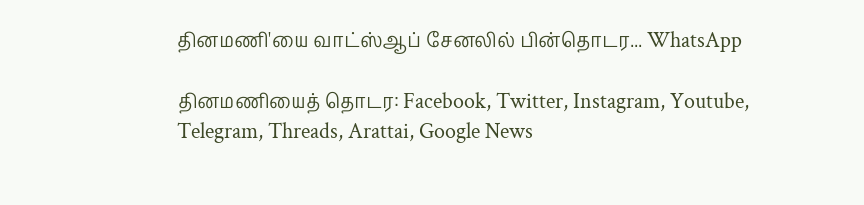தினமணி'யை வாட்ஸ்ஆப் சேனலில் பின்தொடர... WhatsApp

தினமணியைத் தொடர: Facebook, Twitter, Instagram, Youtube, Telegram, Threads, Arattai, Google News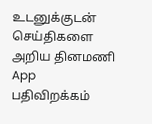உடனுக்குடன் செய்திகளை அறிய தினமணி App பதிவிறக்கம்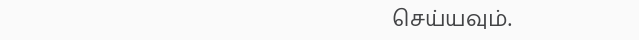செய்யவும்.